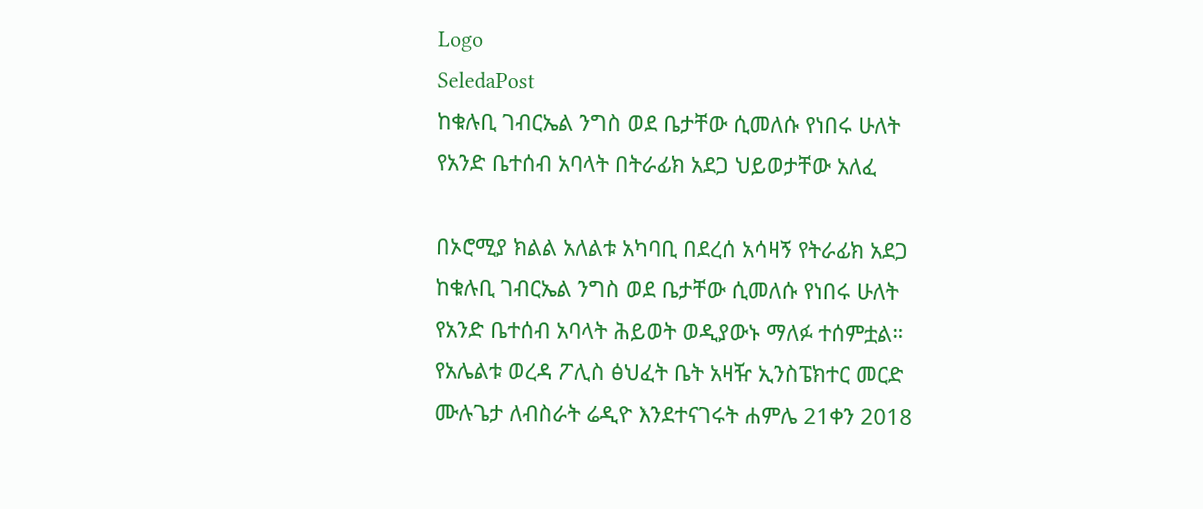Logo
SeledaPost
ከቁሉቢ ገብርኤል ንግስ ወደ ቤታቸው ሲመለሱ የነበሩ ሁለት የአንድ ቤተሰብ አባላት በትራፊክ አደጋ ህይወታቸው አለፈ

በኦሮሚያ ክልል አለልቱ አካባቢ በደረሰ አሳዛኝ የትራፊክ አደጋ ከቁሉቢ ገብርኤል ንግስ ወደ ቤታቸው ሲመለሱ የነበሩ ሁለት የአንድ ቤተሰብ አባላት ሕይወት ወዲያውኑ ማለፉ ተሰምቷል። የአሌልቱ ወረዳ ፖሊስ ፅህፈት ቤት አዛዥ ኢንስፔክተር መርድ ሙሉጌታ ለብስራት ሬዲዮ እንደተናገሩት ሐምሌ 21ቀን 2018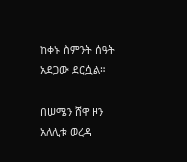ከቀኑ ስምንት ሰዓት አደጋው ደርሷል።

በሠሜን ሸዋ ዞን አለሊቱ ወረዳ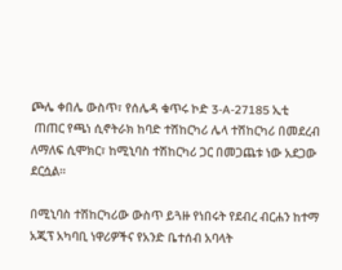ጮሌ ቀበሌ ውስጥ፣ የሰሌዳ ቁጥሩ ኮድ 3-A-27185 ኢቲ
 ጠጠር የጫነ ሲኖትራክ ከባድ ተሽከርካሪ ሌላ ተሽከርካሪ በመደረብ ለማለፍ ሲሞክር፣ ከሚኒባስ ተሽከርካሪ ጋር በመጋጨቱ ነው አደጋው ደርሷል።

በሚኒባስ ተሽከርካሪው ውስጥ ይጓዙ የነበሩት የደብረ ብርሐን ከተማ አጂፕ አካባቢ ነዋሪዎችና የአንድ ቤተሰብ አባላት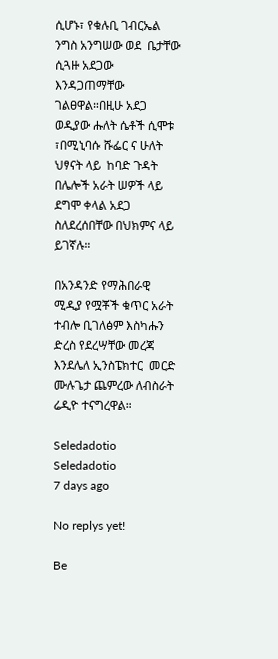ሲሆኑ፣ የቁሉቢ ገብርኤል ንግስ አንግሠው ወደ  ቤታቸው ሲጓዙ አደጋው እንዳጋጠማቸው ገልፀዋል።በዚሁ አደጋ  ወዲያው ሑለት ሴቶች ሲሞቱ ፣በሚኒባሱ ሹፌር ና ሁለት ህፃናት ላይ  ከባድ ጉዳት በሌሎች አራት ሠዎች ላይ ደግሞ ቀላል አደጋ ስለደረሰበቸው በህክምና ላይ ይገኛሉ።

በአንዳንድ የማሕበራዊ ሚዲያ የሟቾች ቁጥር አራት ተብሎ ቢገለፅም እስካሑን ድረስ የደረሣቸው መረጃ እንደሌለ ኢንስፔክተር  መርድ ሙሉጌታ ጨምረው ለብስራት ሬዲዮ ተናግረዋል።

Seledadotio
Seledadotio
7 days ago

No replys yet!

Be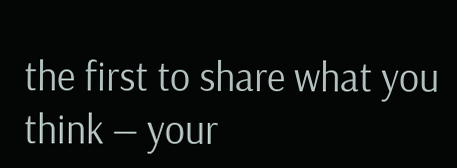the first to share what you think — your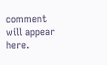comment will appear here.